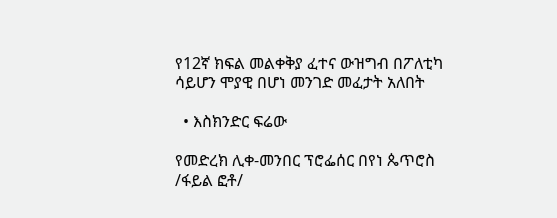የ12ኛ ክፍል መልቀቅያ ፈተና ውዝግብ በፖለቲካ ሳይሆን ሞያዊ በሆነ መንገድ መፈታት አለበት

  • እስክንድር ፍሬው

የመድረክ ሊቀ-መንበር ፕሮፌሰር በየነ ጴጥሮስ /ፋይል ፎቶ/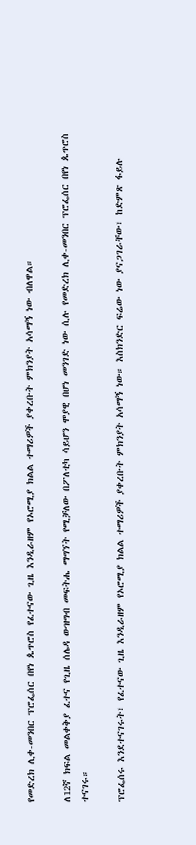የመድረክ ሊቀ-መንበር ፕሮፌሰር በየነ ጴጥሮስ የፈተናው ጊዜ እንዲራዘም የኦሮሚያ ክልል ተማሪዎች ያቀረቡት ምክንያት አሳማኝ ነው ብለዋል።

ለ12ኛ ክፍል መልቀቅያ ፈተና የጊዜ ሰሌዳ ውዝግብ መፍትሔ ማግኘት የሚቻለው በፖለቲካ ሳይሆን ሞያዊ በሆነ መንገድ ነው ሲሉ የመድረክ ሊቀ-መንበር ፕሮፌሰር በየነ ጴጥሮስ ተናገሩ።

ፕሮፌሰሩ እንደተናገሩት፣ የፈተናው ጊዜ እንዲራዘም የኦሮሚያ ክልል ተማሪዎች ያቀረቡት ምክንያት አሳማኝ ነው። እስክንድር ፍሬው ነው ያናጋገራቸው፣ ከድምጽ ፋይሉ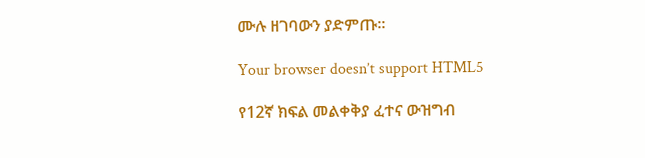ሙሉ ዘገባውን ያድምጡ።

Your browser doesn’t support HTML5

የ12ኛ ክፍል መልቀቅያ ፈተና ውዝግብ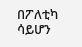በፖለቲካ ሳይሆን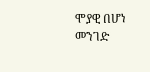ሞያዊ በሆነ መንገድ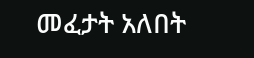መፈታት አለበት